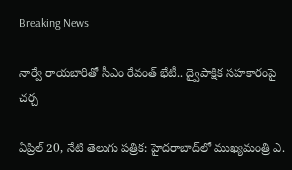Breaking News

నార్వే రాయబారితో సీఎం రేవంత్ భేటీ.. ద్వైపాక్షిక సహకారంపై చర్చ

ఏప్రిల్ 20, నేటి తెలుగు పత్రిక: హైదరాబాద్‌లో ముఖ్యమంత్రి ఎ.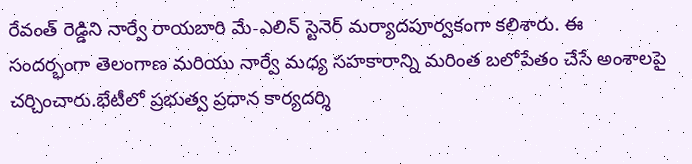రేవంత్ రెడ్డిని నార్వే రాయబారి మే-ఎలిన్ స్టెనెర్ మర్యాదపూర్వకంగా కలిశారు. ఈ సందర్భంగా తెలంగాణ మరియు నార్వే మధ్య సహకారాన్ని మరింత బలోపేతం చేసే అంశాలపై చర్చించారు.భేటీలో ప్రభుత్వ ప్రధాన కార్యదర్శి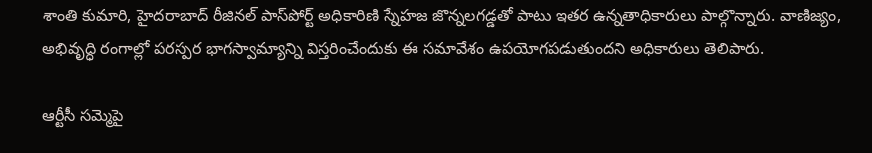శాంతి కుమారి, హైదరాబాద్ రీజినల్ పాస్‌పోర్ట్ అధికారిణి స్నేహజ జొన్నలగడ్డతో పాటు ఇతర ఉన్నతాధికారులు పాల్గొన్నారు. వాణిజ్యం, అభివృద్ధి రంగాల్లో పరస్పర భాగస్వామ్యాన్ని విస్తరించేందుకు ఈ సమావేశం ఉపయోగపడుతుందని అధికారులు తెలిపారు.

ఆర్టీసీ సమ్మెపై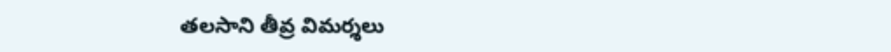తలసాని తీవ్ర విమర్శలు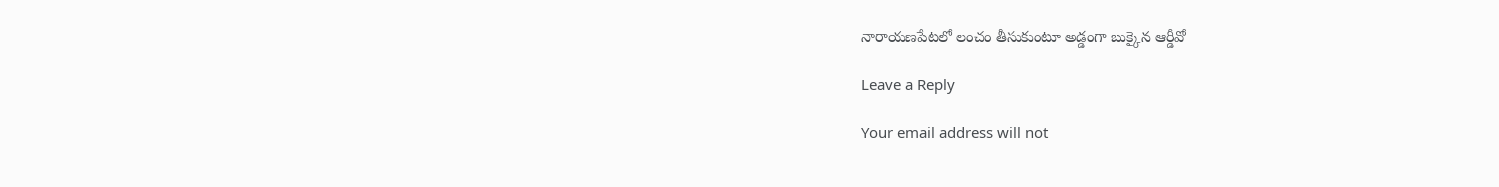నారాయణపేటలో లంచం తీసుకుంటూ అడ్డంగా బుక్కైన ఆర్డీవో

Leave a Reply

Your email address will not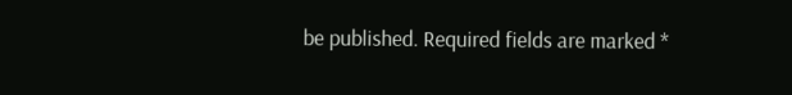be published. Required fields are marked *